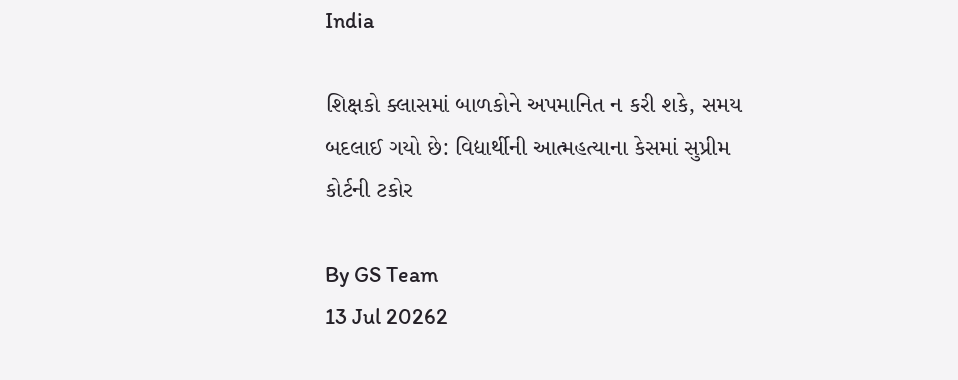India

શિક્ષકો ક્લાસમાં બાળકોને અપમાનિત ન કરી શકે, સમય બદલાઈ ગયો છે: વિદ્યાર્થીની આત્મહત્યાના કેસમાં સુપ્રીમ કોર્ટની ટકોર

By GS Team
13 Jul 20262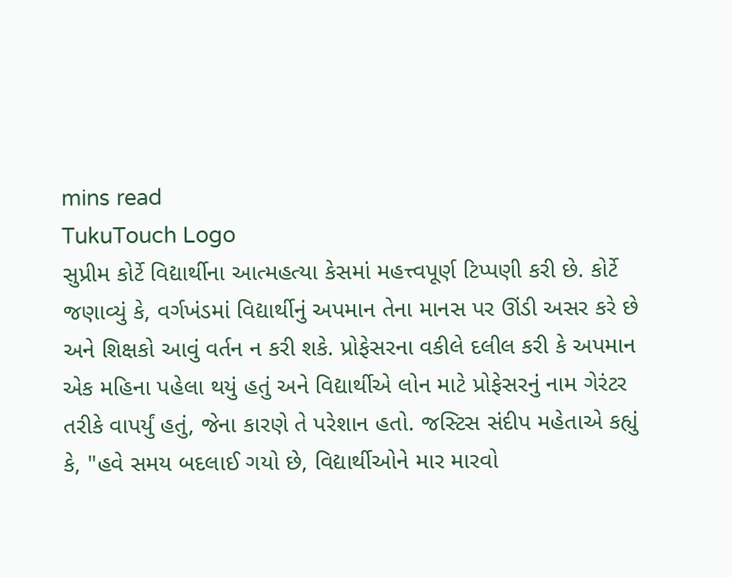mins read
TukuTouch Logo
સુપ્રીમ કોર્ટે વિદ્યાર્થીના આત્મહત્યા કેસમાં મહત્ત્વપૂર્ણ ટિપ્પણી કરી છે. કોર્ટે જણાવ્યું કે, વર્ગખંડમાં વિદ્યાર્થીનું અપમાન તેના માનસ પર ઊંડી અસર કરે છે અને શિક્ષકો આવું વર્તન ન કરી શકે. પ્રોફેસરના વકીલે દલીલ કરી કે અપમાન એક મહિના પહેલા થયું હતું અને વિદ્યાર્થીએ લોન માટે પ્રોફેસરનું નામ ગેરંટર તરીકે વાપર્યું હતું, જેના કારણે તે પરેશાન હતો. જસ્ટિસ સંદીપ મહેતાએ કહ્યું કે, "હવે સમય બદલાઈ ગયો છે, વિદ્યાર્થીઓને માર મારવો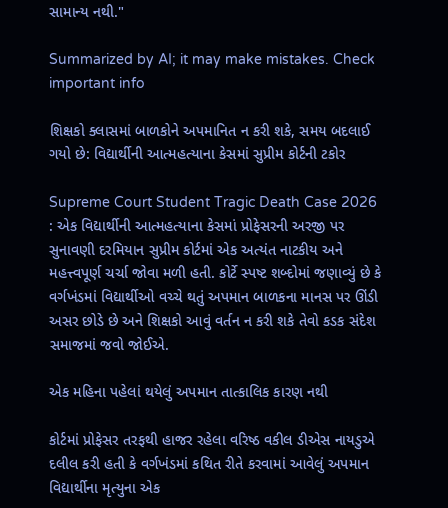સામાન્ય નથી."

Summarized by AI; it may make mistakes. Check important info

શિક્ષકો ક્લાસમાં બાળકોને અપમાનિત ન કરી શકે, સમય બદલાઈ ગયો છે: વિદ્યાર્થીની આત્મહત્યાના કેસમાં સુપ્રીમ કોર્ટની ટકોર

Supreme Court Student Tragic Death Case 2026 : એક વિદ્યાર્થીની આત્મહત્યાના કેસમાં પ્રોફેસરની અરજી પર સુનાવણી દરમિયાન સુપ્રીમ કોર્ટમાં એક અત્યંત નાટકીય અને મહત્ત્વપૂર્ણ ચર્ચા જોવા મળી હતી. કોર્ટે સ્પષ્ટ શબ્દોમાં જણાવ્યું છે કે વર્ગખંડમાં વિદ્યાર્થીઓ વચ્ચે થતું અપમાન બાળકના માનસ પર ઊંડી અસર છોડે છે અને શિક્ષકો આવું વર્તન ન કરી શકે તેવો કડક સંદેશ સમાજમાં જવો જોઈએ.

એક મહિના પહેલાં થયેલું અપમાન તાત્કાલિક કારણ નથી

કોર્ટમાં પ્રોફેસર તરફથી હાજર રહેલા વરિષ્ઠ વકીલ ડીએસ નાયડુએ દલીલ કરી હતી કે વર્ગખંડમાં કથિત રીતે કરવામાં આવેલું અપમાન વિદ્યાર્થીના મૃત્યુના એક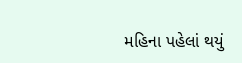મહિના પહેલાં થયું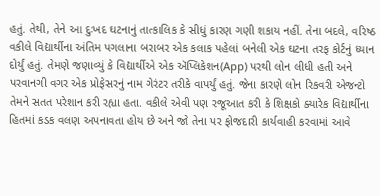હતું. તેથી, તેને આ દુઃખદ ઘટનાનું તાત્કાલિક કે સીધું કારણ ગણી શકાય નહીં. તેના બદલે, વરિષ્ઠ વકીલે વિદ્યાર્થીના અંતિમ પગલાના બરાબર એક કલાક પહેલાં બનેલી એક ઘટના તરફ કોર્ટનું ધ્યાન દોર્યું હતું. તેમણે જણાવ્યું કે વિદ્યાર્થીએ એક ઍપ્લિકેશન(App) પરથી લોન લીધી હતી અને પરવાનગી વગર એક પ્રોફેસરનું નામ ગેરંટર તરીકે વાપર્યું હતું. જેના કારણે લોન રિકવરી એજન્ટો તેમને સતત પરેશાન કરી રહ્યા હતા. વકીલે એવી પણ રજૂઆત કરી કે શિક્ષકો ક્યારેક વિદ્યાર્થીના હિતમાં કડક વલણ અપનાવતા હોય છે અને જો તેના પર ફોજદારી કાર્યવાહી કરવામાં આવે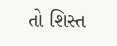તો શિસ્ત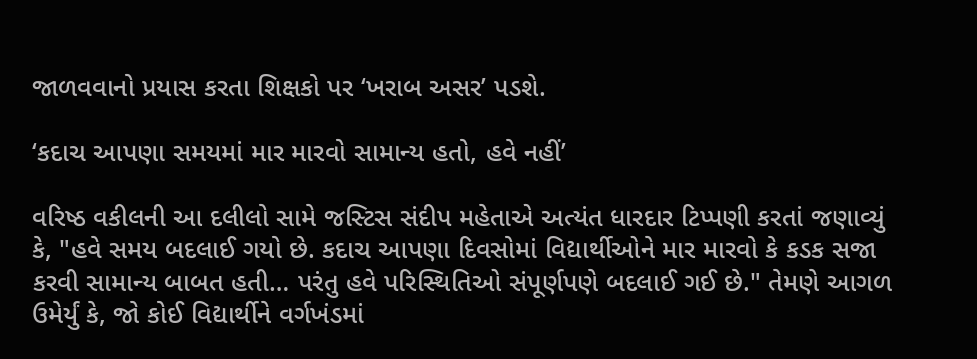જાળવવાનો પ્રયાસ કરતા શિક્ષકો પર ‘ખરાબ અસર’ પડશે.

‘કદાચ આપણા સમયમાં માર મારવો સામાન્ય હતો, હવે નહીં’

વરિષ્ઠ વકીલની આ દલીલો સામે જસ્ટિસ સંદીપ મહેતાએ અત્યંત ધારદાર ટિપ્પણી કરતાં જણાવ્યું કે, "હવે સમય બદલાઈ ગયો છે. કદાચ આપણા દિવસોમાં વિદ્યાર્થીઓને માર મારવો કે કડક સજા કરવી સામાન્ય બાબત હતી… પરંતુ હવે પરિસ્થિતિઓ સંપૂર્ણપણે બદલાઈ ગઈ છે." તેમણે આગળ ઉમેર્યું કે, જો કોઈ વિદ્યાર્થીને વર્ગખંડમાં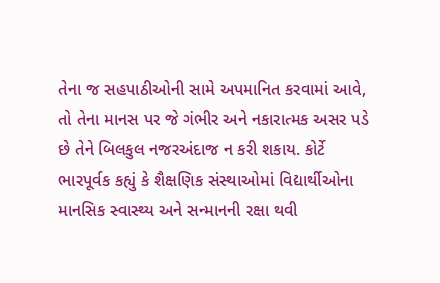તેના જ સહપાઠીઓની સામે અપમાનિત કરવામાં આવે, તો તેના માનસ પર જે ગંભીર અને નકારાત્મક અસર પડે છે તેને બિલકુલ નજરઅંદાજ ન કરી શકાય. કોર્ટે ભારપૂર્વક કહ્યું કે શૈક્ષણિક સંસ્થાઓમાં વિદ્યાર્થીઓના માનસિક સ્વાસ્થ્ય અને સન્માનની રક્ષા થવી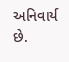અનિવાર્ય છે.